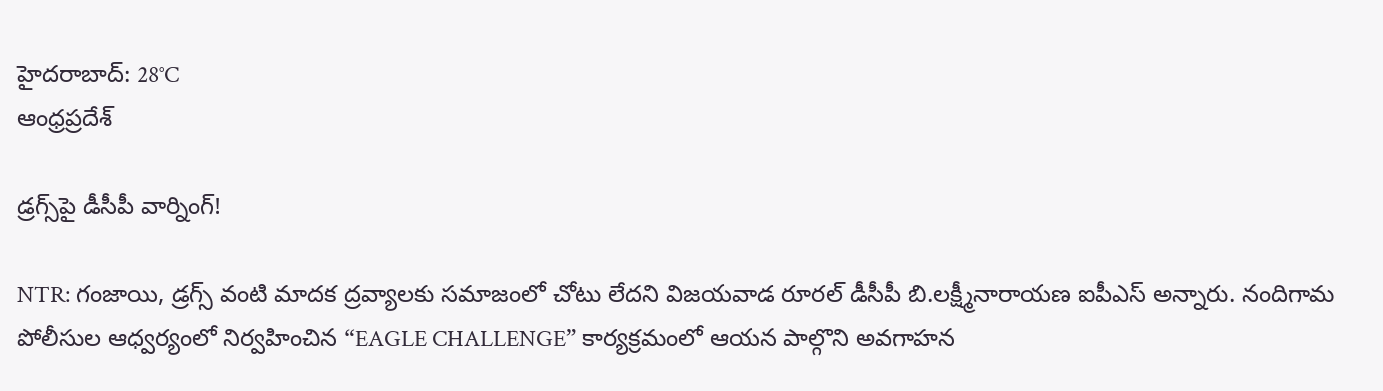హైదరాబాద్: 28°C
ఆంధ్రప్రదేశ్

డ్రగ్స్‌పై డీసీపీ వార్నింగ్!

NTR: గంజాయి, డ్రగ్స్ వంటి మాదక ద్రవ్యాలకు సమాజంలో చోటు లేదని విజయవాడ రూరల్ డీసీపీ బి.లక్ష్మీనారాయణ ఐపీఎస్ అన్నారు. నందిగామ పోలీసుల ఆధ్వర్యంలో నిర్వహించిన “EAGLE CHALLENGE” కార్యక్రమంలో ఆయన పాల్గొని అవగాహన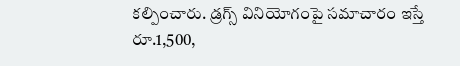కల్పించారు. డ్రగ్స్ వినియోగంపై సమాచారం ఇస్తే రూ.1,500,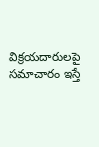విక్రయదారులపై సమాచారం ఇస్తే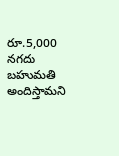రూ.5,000 నగదు బహుమతి అందిస్తామని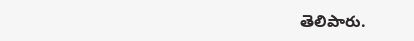తెలిపారు.